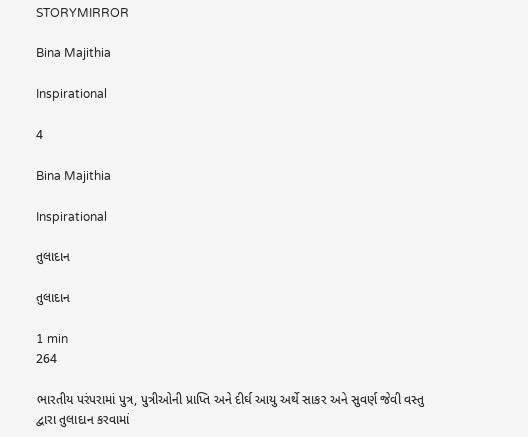STORYMIRROR

Bina Majithia

Inspirational

4

Bina Majithia

Inspirational

તુલાદાન

તુલાદાન

1 min
264

ભારતીય પરંપરામાં પુત્ર, પુત્રીઓની પ્રાપ્તિ અને દીર્ઘ આયુ અર્થે સાકર અને સુવર્ણ જેવી વસ્તુ દ્વારા તુલાદાન કરવામાં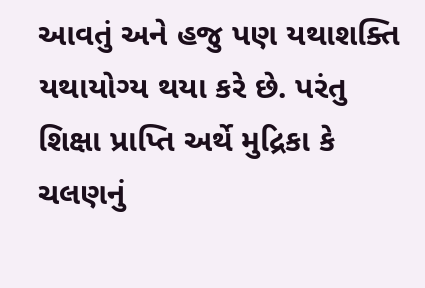આવતું અને હજુ પણ યથાશક્તિ યથાયોગ્ય થયા કરે છે. પરંતુ શિક્ષા પ્રાપ્તિ અર્થે મુદ્રિકા કે ચલણનું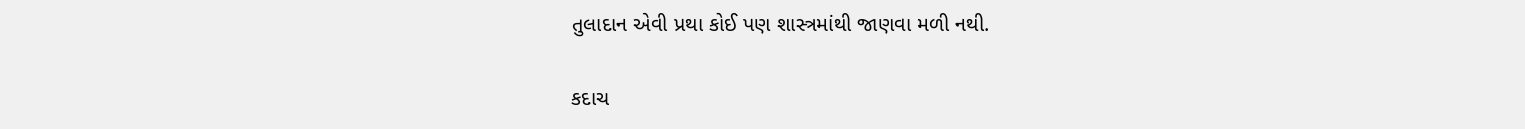તુલાદાન એવી પ્રથા કોઈ પણ શાસ્ત્રમાંથી જાણવા મળી નથી.

કદાચ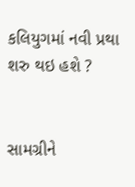કલિયુગમાં નવી પ્રથા શરુ થઇ હશે ?


સામગ્રીને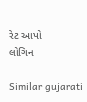રેટ આપો
લોગિન

Similar gujarati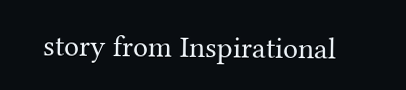story from Inspirational